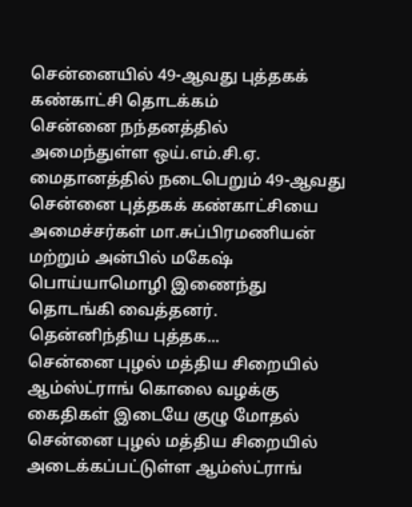சென்னையில் 49-ஆவது புத்தகக் கண்காட்சி தொடக்கம்
சென்னை நந்தனத்தில் அமைந்துள்ள ஒய்.எம்.சி.ஏ. மைதானத்தில் நடைபெறும் 49-ஆவது சென்னை புத்தகக் கண்காட்சியை அமைச்சர்கள் மா.சுப்பிரமணியன் மற்றும் அன்பில் மகேஷ் பொய்யாமொழி இணைந்து தொடங்கி வைத்தனர்.
தென்னிந்திய புத்தக...
சென்னை புழல் மத்திய சிறையில் ஆம்ஸ்ட்ராங் கொலை வழக்கு கைதிகள் இடையே குழு மோதல்
சென்னை புழல் மத்திய சிறையில் அடைக்கப்பட்டுள்ள ஆம்ஸ்ட்ராங்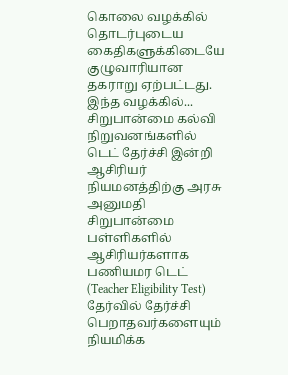கொலை வழக்கில் தொடர்புடைய கைதிகளுக்கிடையே குழுவாரியான தகராறு ஏற்பட்டது.
இந்த வழக்கில்...
சிறுபான்மை கல்வி நிறுவனங்களில் டெட் தேர்ச்சி இன்றி ஆசிரியர் நியமனத்திற்கு அரசு அனுமதி
சிறுபான்மை பள்ளிகளில் ஆசிரியர்களாக பணியமர டெட் (Teacher Eligibility Test) தேர்வில் தேர்ச்சி பெறாதவர்களையும் நியமிக்க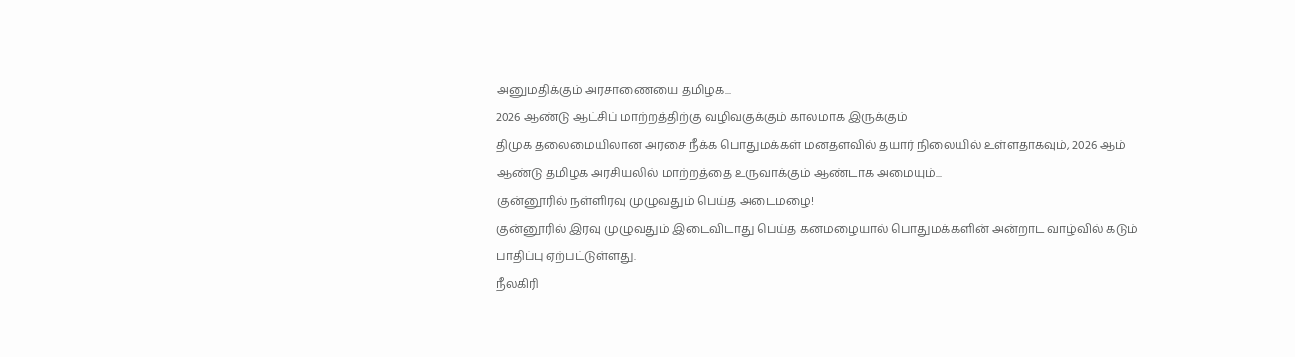அனுமதிக்கும் அரசாணையை தமிழக...
2026 ஆண்டு ஆட்சிப் மாற்றத்திற்கு வழிவகுக்கும் காலமாக இருக்கும்
திமுக தலைமையிலான அரசை நீக்க பொதுமக்கள் மனதளவில் தயார் நிலையில் உள்ளதாகவும், 2026 ஆம் ஆண்டு தமிழக அரசியலில் மாற்றத்தை உருவாக்கும் ஆண்டாக அமையும்...
குன்னூரில் நள்ளிரவு முழுவதும் பெய்த அடைமழை!
குன்னூரில் இரவு முழுவதும் இடைவிடாது பெய்த கனமழையால் பொதுமக்களின் அன்றாட வாழ்வில் கடும் பாதிப்பு ஏற்பட்டுள்ளது.
நீலகிரி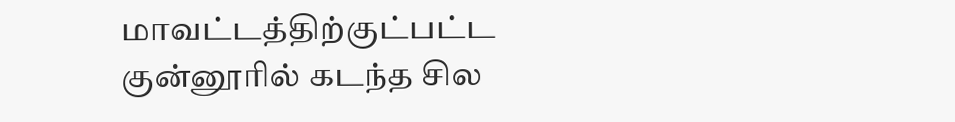மாவட்டத்திற்குட்பட்ட குன்னூரில் கடந்த சில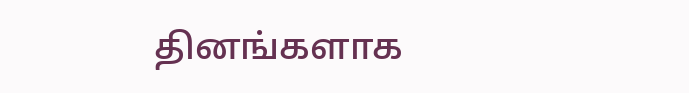தினங்களாக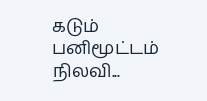கடும் பனிமூட்டம் நிலவி...